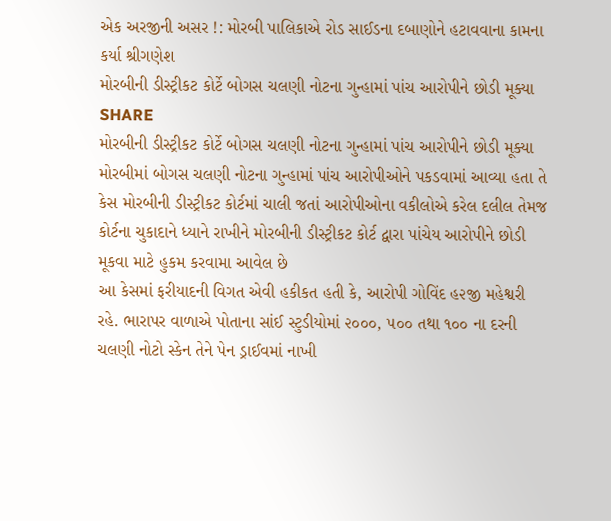એક અરજીની અસર !: મોરબી પાલિકાએ રોડ સાઈડના દબાણોને હટાવવાના કામના કર્યા શ્રીગણેશ
મોરબીની ડીસ્ટ્રીકટ કોર્ટે બોગસ ચલણી નોટના ગુન્હામાં પાંચ આરોપીને છોડી મૂક્યા
SHARE
મોરબીની ડીસ્ટ્રીકટ કોર્ટે બોગસ ચલણી નોટના ગુન્હામાં પાંચ આરોપીને છોડી મૂક્યા
મોરબીમાં બોગસ ચલણી નોટના ગુન્હામાં પાંચ આરોપીઓને પકડવામાં આવ્યા હતા તે કેસ મોરબીની ડીસ્ટ્રીકટ કોર્ટમાં ચાલી જતાં આરોપીઓના વકીલોએ કરેલ દલીલ તેમજ કોર્ટના ચુકાદાને ધ્યાને રાખીને મોરબીની ડીસ્ટ્રીકટ કોર્ટ દ્વારા પાંચેય આરોપીને છોડી મૂકવા માટે હુકમ કરવામા આવેલ છે
આ કેસમાં ફરીયાદની વિગત એવી હકીકત હતી કે, આરોપી ગોવિંદ હ૨જી મહેશ્વરી રહે. ભારાપર વાળાએ પોતાના સાંઈ સ્ટુડીયોમાં ૨૦૦૦, ૫૦૦ તથા ૧૦૦ ના દરની ચલણી નોટો સ્કેન તેને પેન ડ્રાઈવમાં નાખી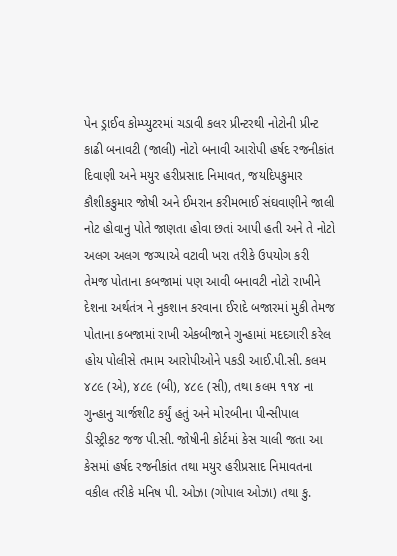પેન ડ્રાઈવ કોમ્પ્યુટરમાં ચડાવી કલર પ્રીન્ટરથી નોટોની પ્રીન્ટ કાઢી બનાવટી (જાલી) નોટો બનાવી આરોપી હર્ષદ રજનીકાંત દિવાણી અને મયુર હરીપ્રસાદ નિમાવત, જયદિપકુમાર કૌશીકકુમાર જોષી અને ઈમરાન કરીમભાઈ સંઘવાણીને જાલી નોટ હોવાનુ પોતે જાણતા હોવા છતાં આપી હતી અને તે નોટો અલગ અલગ જગ્યાએ વટાવી ખરા તરીકે ઉપયોગ કરી તેમજ પોતાના કબજામાં પણ આવી બનાવટી નોટો રાખીને દેશના અર્થતંત્ર ને નુકશાન કરવાના ઈરાદે બજારમાં મુકી તેમજ પોતાના કબજામાં રાખી એકબીજાને ગુન્હામાં મદદગારી કરેલ હોય પોલીસે તમામ આરોપીઓને પકડી આઈ.પી.સી. કલમ ૪૮૯ (એ), ૪૮૯ (બી), ૪૮૯ (સી), તથા કલમ ૧૧૪ ના ગુન્હાનુ ચાર્જશીટ કર્યું હતું અને મો૨બીના પીન્સીપાલ ડીસ્ટ્રીકટ જજ પી.સી. જોષીની કોર્ટમાં કેસ ચાલી જતા આ કેસમાં હર્ષદ રજનીકાંત તથા મયુર હરીપ્રસાદ નિમાવતના વકીલ તરીકે મનિષ પી. ઓઝા (ગોપાલ ઓઝા) તથા કુ.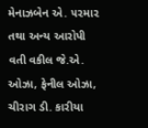મેનાઝબેન એ. ૫૨મા૨ તથા અન્ય આરોપી વતી વકીલ જે.એ. ઓઝા, ફેનીલ ઓઝા, ચીરાગ ડી. કારીયા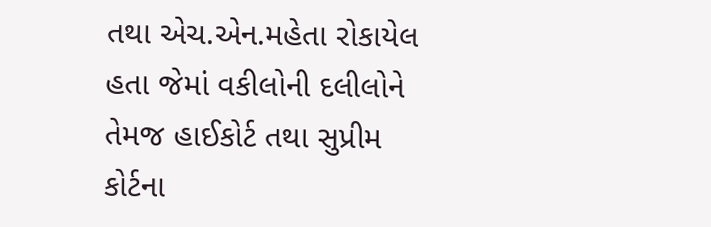તથા એચ.એન.મહેતા રોકાયેલ હતા જેમાં વકીલોની દલીલોને તેમજ હાઈકોર્ટ તથા સુપ્રીમ કોર્ટના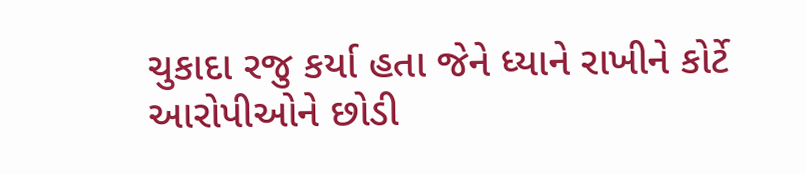ચુકાદા રજુ કર્યા હતા જેને ધ્યાને રાખીને કોર્ટે આરોપીઓને છોડી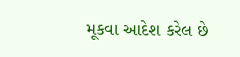મૂકવા આદેશ કરેલ છે